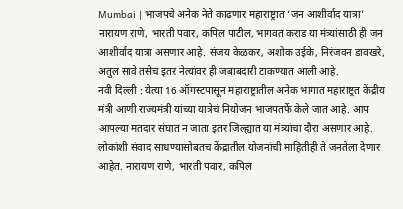Mumbai | भाजपचे अनेक नेते काढणार महाराष्ट्रात ‘जन आशीर्वाद यात्रा’
नारायण राणे, भारती पवार, कपिल पाटील, भागवत कराड या मंत्र्यांसाठी ही जन आशीर्वाद यात्रा असणार आहे. संजय केळकर, अशोक उईके, निरंजवन डावखरे, अतुल सावे तसेच इतर नेत्यांवर ही जबाबदारी टाकण्यात आली आहे.
नवी दिल्ली : येत्या 16 ऑगस्टपासून महाराष्ट्रातील अनेक भागात महाराष्ट्रत केंद्रीय मंत्री आणी राज्यमंत्री यांच्या यात्रेचं नियोजन भाजपतर्फे केले जात आहे. आप आपल्या मतदार संघात न जाता इतर जिल्ह्यात या मंत्र्यांचा दौरा असणार आहे. लोकांशी संवाद साधण्यासोबतच केंद्रातील योजनांची माहितीही ते जनतेला देणार आहेत. नारायण राणे, भारती पवार, कपिल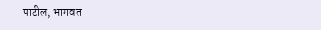पाटील, भागवत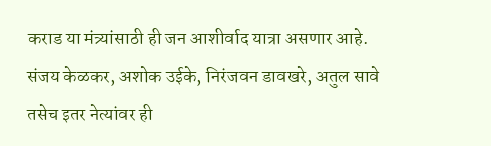कराड या मंत्र्यांसाठी ही जन आशीर्वाद यात्रा असणार आहे. संजय केळकर, अशोक उईके, निरंजवन डावखरे, अतुल सावे तसेच इतर नेत्यांवर ही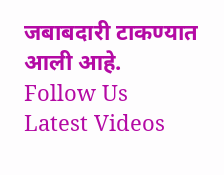जबाबदारी टाकण्यात आली आहे.
Follow Us
Latest Videos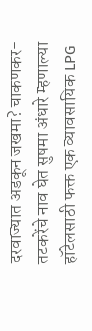दरवाज्यात अडकून जखमा? चाकणकर-तटकरेंचे नाव घेत सुषमा अंधारे म्हणाल्या
हॉटेलसाठी फक्त एक व्यावसायिक LPG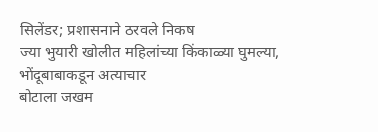सिलेंडर; प्रशासनाने ठरवले निकष
ज्या भुयारी खोलीत महिलांच्या किंकाळ्या घुमल्या, भोंदूबाबाकडून अत्याचार
बोटाला जखम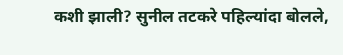कशी झाली? सुनील तटकरे पहिल्यांदा बोलले,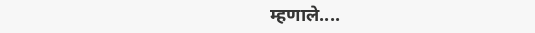म्हणाले....